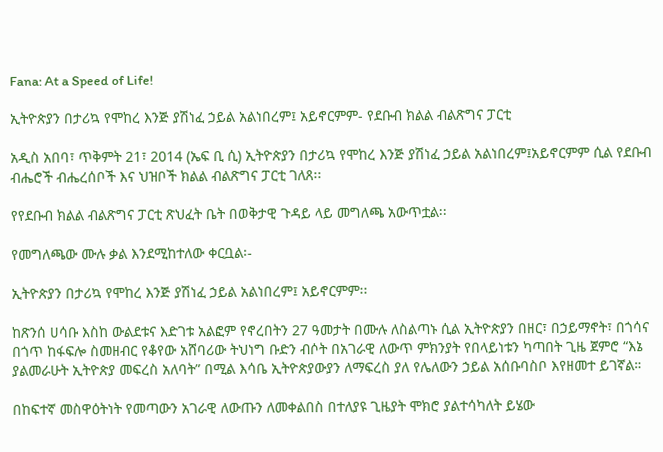Fana: At a Speed of Life!

ኢትዮጵያን በታሪኳ የሞከረ እንጅ ያሽነፈ ኃይል አልነበረም፤ አይኖርምም- የደቡብ ክልል ብልጽግና ፓርቲ

አዲስ አበባ፣ ጥቅምት 21፣ 2014 (ኤፍ ቢ ሲ) ኢትዮጵያን በታሪኳ የሞከረ እንጅ ያሽነፈ ኃይል አልነበረም፤አይኖርምም ሲል የደቡብ ብሔሮች ብሔረሰቦች እና ህዝቦች ክልል ብልጽግና ፓርቲ ገለጸ፡፡

የየደቡብ ክልል ብልጽግና ፓርቲ ጽህፈት ቤት በወቅታዊ ጉዳይ ላይ መግለጫ አውጥቷል፡፡

የመግለጫው ሙሉ ቃል እንደሚከተለው ቀርቧል፡-

ኢትዮጵያን በታሪኳ የሞከረ እንጅ ያሽነፈ ኃይል አልነበረም፤ አይኖርምም፡፡

ከጽንሰ ሀሳቡ እስከ ውልደቱና እድገቱ አልፎም የኖረበትን 27 ዓመታት በሙሉ ለስልጣኑ ሲል ኢትዮጵያን በዘር፣ በኃይማኖት፣ በጎሳና በጎጥ ከፋፍሎ ስመዘብር የቆየው አሸባሪው ትህነግ ቡድን ብሶት በአገራዊ ለውጥ ምክንያት የበላይነቱን ካጣበት ጊዜ ጀምሮ “እኔ ያልመራሁት ኢትዮጵያ መፍረስ አለባት” በሚል እሳቤ ኢትዮጵያውያን ለማፍረስ ያለ የሌለውን ኃይል አሰቡባስቦ እየዘመተ ይገኛል።

በከፍተኛ መስዋዕትነት የመጣውን አገራዊ ለውጡን ለመቀልበስ በተለያዩ ጊዜያት ሞክሮ ያልተሳካለት ይሄው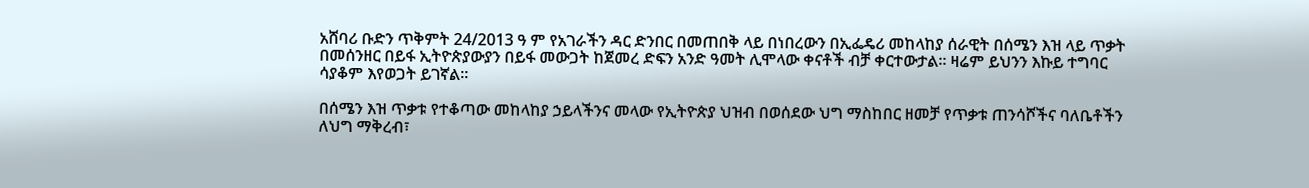አሸባሪ ቡድን ጥቅምት 24/2013 ዓ ም የአገራችን ዳር ድንበር በመጠበቅ ላይ በነበረውን በኢፌዴሪ መከላከያ ሰራዊት በሰሜን እዝ ላይ ጥቃት በመሰንዘር በይፋ ኢትዮጵያውያን በይፋ መውጋት ከጀመረ ድፍን አንድ ዓመት ሊሞላው ቀናቶች ብቻ ቀርተውታል። ዛሬም ይህንን እኩይ ተግባር ሳያቆም እየወጋት ይገኛል።

በሰሜን እዝ ጥቃቱ የተቆጣው መከላከያ ኃይላችንና መላው የኢትዮጵያ ህዝብ በወሰደው ህግ ማስከበር ዘመቻ የጥቃቱ ጠንሳሾችና ባለቤቶችን ለህግ ማቅረብ፣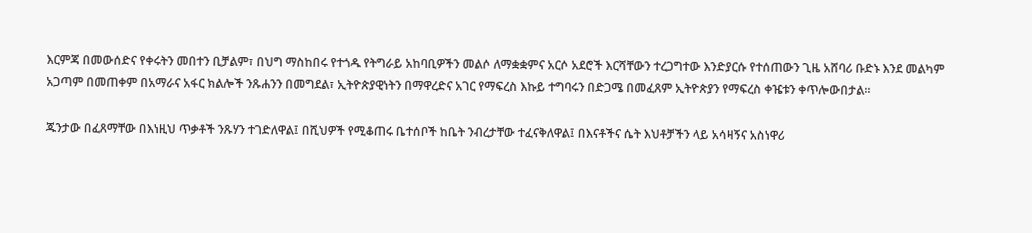እርምጃ በመውሰድና የቀሩትን መበተን ቢቻልም፣ በህግ ማስከበሩ የተጎዱ የትግራይ አከባቢዎችን መልሶ ለማቋቋምና አርሶ አደሮች እርሻቸውን ተረጋግተው እንድያርሱ የተሰጠውን ጊዜ አሸባሪ ቡድኑ እንደ መልካም አጋጣም በመጠቀም በአማራና አፋር ክልሎች ንጹሐንን በመግደል፣ ኢትዮጵያዊነትን በማዋረድና አገር የማፍረስ እኩይ ተግባሩን በድጋሜ በመፈጸም ኢትዮጵያን የማፍረስ ቀዤቱን ቀጥሎውበታል።

ጁንታው በፈጸማቸው በእነዚህ ጥቃቶች ንጹሃን ተገድለዋል፤ በሺህዎች የሚቆጠሩ ቤተሰቦች ከቤት ንብረታቸው ተፈናቅለዋል፤ በእናቶችና ሴት እህቶቻችን ላይ አሳዛኝና አስነዋሪ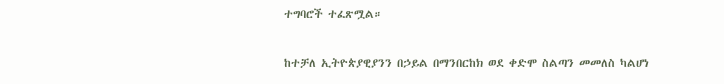ተግባሮች ተፈጽሟል።

ከተቻለ ኢትዮጵያዊያንን በኃይል በማንበርከክ ወደ ቀድሞ ስልጣን መመለስ ካልሆነ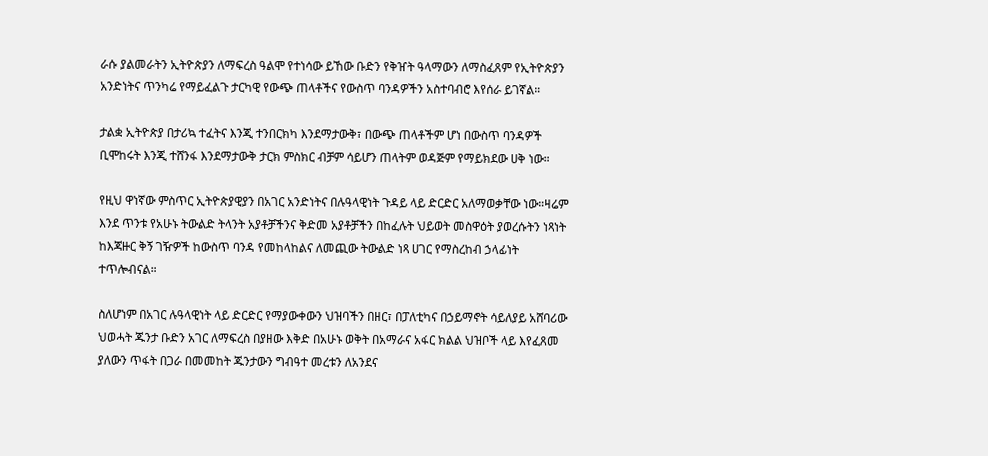ራሱ ያልመራትን ኢትዮጵያን ለማፍረስ ዓልሞ የተነሳው ይኸው ቡድን የቅዠት ዓላማውን ለማስፈጸም የኢትዮጵያን አንድነትና ጥንካሬ የማይፈልጉ ታርካዊ የውጭ ጠላቶችና የውስጥ ባንዳዎችን አስተባብሮ እየሰራ ይገኛል።

ታልቋ ኢትዮጵያ በታሪኳ ተፈትና እንጂ ተንበርክካ እንደማታውቅ፣ በውጭ ጠላቶችም ሆነ በውስጥ ባንዳዎች ቢሞከሩት እንጂ ተሸንፋ እንደማታውቅ ታርክ ምስክር ብቻም ሳይሆን ጠላትም ወዳጅም የማይክደው ሀቅ ነው።

የዚህ ዋነኛው ምስጥር ኢትዮጵያዊያን በአገር አንድነትና በሉዓላዊነት ጉዳይ ላይ ድርድር አለማወቃቸው ነው።ዛሬም እንደ ጥንቱ የአሁኑ ትውልድ ትላንት አያቶቻችንና ቅድመ አያቶቻችን በከፈሉት ህይወት መስዋዕት ያወረሱትን ነጻነት ከእጃዙር ቅኝ ገዥዎች ከውስጥ ባንዳ የመከላከልና ለመጪው ትውልድ ነጻ ሀገር የማስረከብ ኃላፊነት ተጥሎብናል።

ስለሆነም በአገር ሉዓላዊነት ላይ ድርድር የማያውቀውን ህዝባችን በዘር፣ በፓለቲካና በኃይማኖት ሳይለያይ አሸባሪው ህወሓት ጁንታ ቡድን አገር ለማፍረስ በያዘው እቅድ በአሁኑ ወቅት በአማራና አፋር ክልል ህዝቦች ላይ እየፈጸመ ያለውን ጥፋት በጋራ በመመከት ጁንታውን ግብዓተ መረቱን ለአንደና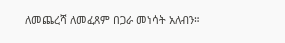ለመጨረሻ ለመፈጸም በጋራ መነሳት አለብን።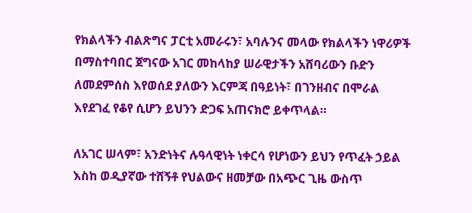የክልላችን ብልጽግና ፓርቲ አመራሩን፣ አባሉንና መላው የክልላችን ነዋሪዎች በማስተባበር ጀግናው አገር መከላከያ ሠራዊታችን አሸባሪውን ቡድን ለመደምሰስ እየወሰደ ያለውን እርምጃ በዓይነት፣ በገንዘብና በሞራል እየደገፈ የቆየ ሲሆን ይህንን ድጋፍ አጠናክሮ ይቀጥላል።

ለአገር ሠላም፣ አንድነትና ሉዓላዊነት ነቀርሳ የሆነውን ይህን የጥፈት ኃይል እስከ ወዲያኛው ተሸኝቶ የህልውና ዘመቻው በአጭር ጊዜ ውስጥ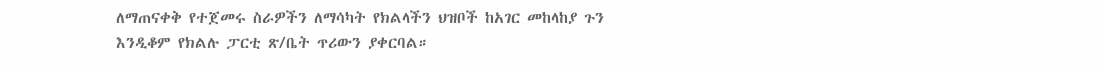ለማጠናቀቅ የተጀመሩ ስራዎችን ለማሳካት የክልላችን ህዝቦች ከአገር መከላከያ ጉን እንዲቆም የክልሉ ፓርቲ ጽ/ቤት ጥሪውን ያቀርባል።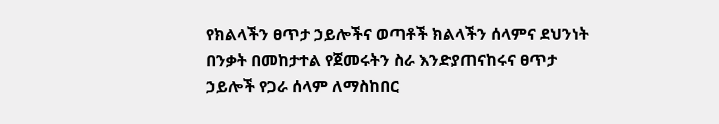የክልላችን ፀጥታ ኃይሎችና ወጣቶች ክልላችን ሰላምና ደህንነት በንቃት በመከታተል የጀመሩትን ስራ እንድያጠናከሩና ፀጥታ ኃይሎች የጋራ ሰላም ለማስከበር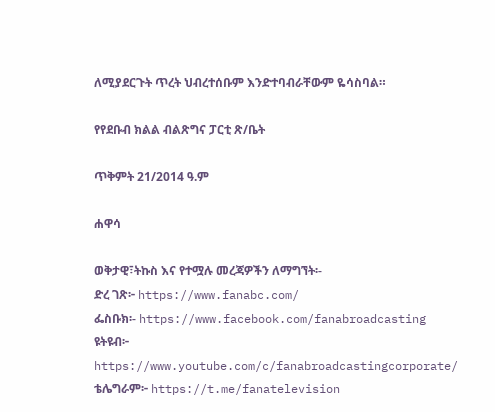ለሚያደርጉት ጥረት ህብረተሰቡም እንድተባብራቸውም ዬሳስባል።

የየደቡብ ክልል ብልጽግና ፓርቲ ጽ/ቤት

ጥቅምት 21/2014 ዓ.ም

ሐዋሳ

ወቅታዊ፣ትኩስ እና የተሟሉ መረጃዎችን ለማግኘት፡-
ድረ ገጽ፦ https://www.fanabc.com/
ፌስቡክ፡- https://www.facebook.com/fanabroadcasting
ዩትዩብ፦ https://www.youtube.com/c/fanabroadcastingcorporate/
ቴሌግራም፦ https://t.me/fanatelevision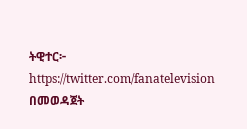ትዊተር፦ https://twitter.com/fanatelevision በመወዳጀት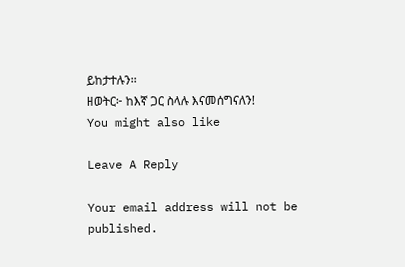ይከታተሉን፡፡
ዘወትር፦ ከእኛ ጋር ስላሉ እናመሰግናለን!
You might also like

Leave A Reply

Your email address will not be published.